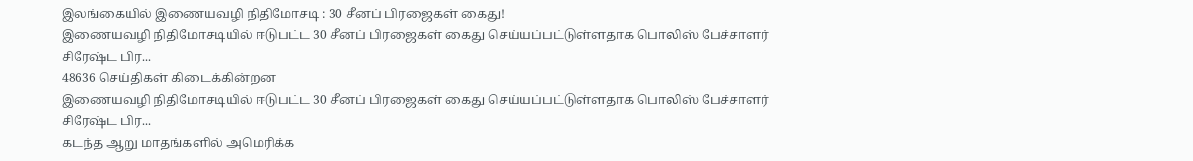இலங்கையில் இணையவழி நிதிமோசடி : 30 சீனப் பிரஜைகள் கைது!
இணையவழி நிதிமோசடியில் ஈடுபட்ட 30 சீனப் பிரஜைகள் கைது செய்யப்பட்டுள்ளதாக பொலிஸ் பேச்சாளர் சிரேஷ்ட பிர...
48636 செய்திகள் கிடைக்கின்றன
இணையவழி நிதிமோசடியில் ஈடுபட்ட 30 சீனப் பிரஜைகள் கைது செய்யப்பட்டுள்ளதாக பொலிஸ் பேச்சாளர் சிரேஷ்ட பிர...
கடந்த ஆறு மாதங்களில் அமெரிக்க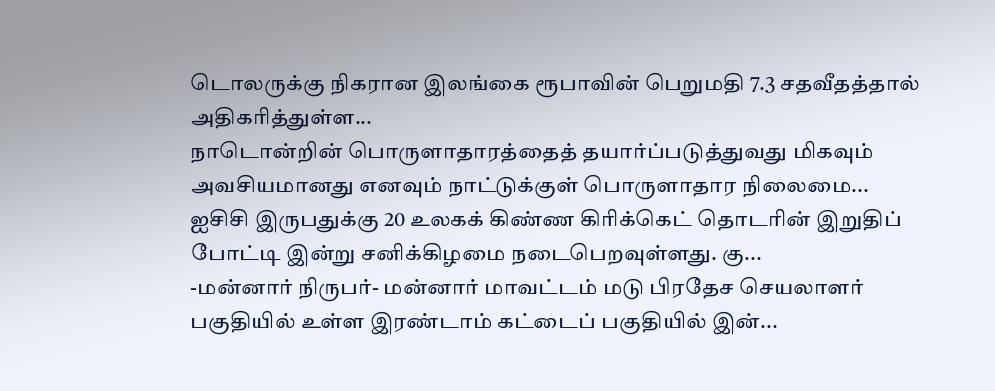டொலருக்கு நிகரான இலங்கை ரூபாவின் பெறுமதி 7.3 சதவீதத்தால் அதிகரித்துள்ள...
நாடொன்றின் பொருளாதாரத்தைத் தயார்ப்படுத்துவது மிகவும் அவசியமானது எனவும் நாட்டுக்குள் பொருளாதார நிலைமை...
ஐசிசி இருபதுக்கு 20 உலகக் கிண்ண கிரிக்கெட் தொடரின் இறுதிப் போட்டி இன்று சனிக்கிழமை நடைபெறவுள்ளது. கு...
-மன்னார் நிருபர்- மன்னார் மாவட்டம் மடு பிரதேச செயலாளர் பகுதியில் உள்ள இரண்டாம் கட்டைப் பகுதியில் இன்...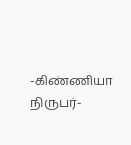-கிண்ணியா நிருபர்-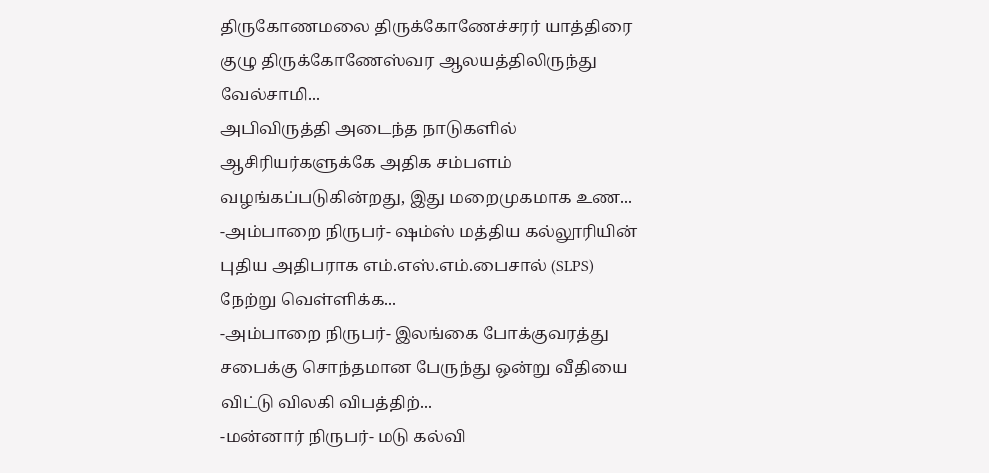திருகோணமலை திருக்கோணேச்சரர் யாத்திரை குழு திருக்கோணேஸ்வர ஆலயத்திலிருந்து வேல்சாமி...
அபிவிருத்தி அடைந்த நாடுகளில் ஆசிரியர்களுக்கே அதிக சம்பளம் வழங்கப்படுகின்றது, இது மறைமுகமாக உண...
-அம்பாறை நிருபர்- ஷம்ஸ் மத்திய கல்லூரியின் புதிய அதிபராக எம்.எஸ்.எம்.பைசால் (SLPS) நேற்று வெள்ளிக்க...
-அம்பாறை நிருபர்- இலங்கை போக்குவரத்து சபைக்கு சொந்தமான பேருந்து ஒன்று வீதியை விட்டு விலகி விபத்திற்...
-மன்னார் நிருபர்- மடு கல்வி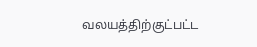வலயத்திற்குட்பட்ட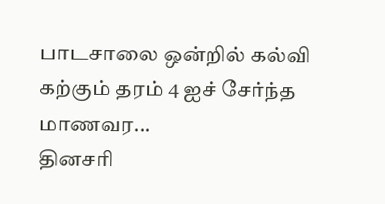பாடசாலை ஒன்றில் கல்வி கற்கும் தரம் 4 ஐச் சேர்ந்த மாணவர...
தினசரி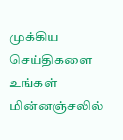முக்கிய செய்திகளை உங்கள் மின்னஞ்சலில்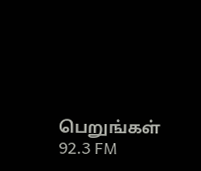பெறுங்கள்
92.3 FM